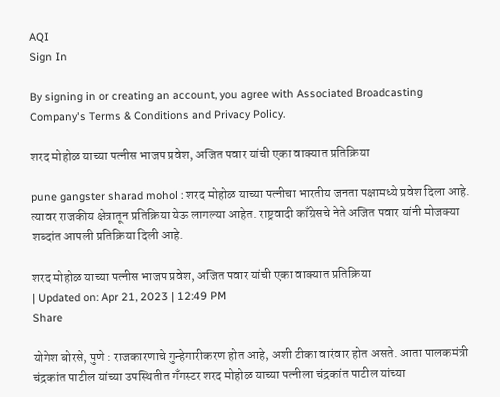AQI
Sign In

By signing in or creating an account, you agree with Associated Broadcasting Company's Terms & Conditions and Privacy Policy.

शरद मोहोळ याच्या पत्नीस भाजप प्रवेश, अजित पवार यांची एका वाक्यात प्रतिक्रिया

pune gangster sharad mohol : शरद मोहोळ याच्या पत्नीचा भारतीय जनता पक्षामध्ये प्रवेश दिला आहे. त्यावर राजकीय क्षेत्रातून प्रतिक्रिया येऊ लागल्या आहेत. राष्ट्रवादी काँग्रेसचे नेते अजित पवार यांनी मोजक्या शब्दांत आपली प्रतिक्रिया दिली आहे.

शरद मोहोळ याच्या पत्नीस भाजप प्रवेश, अजित पवार यांची एका वाक्यात प्रतिक्रिया
| Updated on: Apr 21, 2023 | 12:49 PM
Share

योगेश बोरसे, पुणे : राजकारणाचे गुन्हेगारीकरण होत आहे, अशी टीका वारंवार होत असते. आता पालकमंत्री चंद्रकांत पाटील यांच्या उपस्थितीत गँगस्टर शरद मोहोळ याच्या पत्नीला चंद्रकांत पाटील यांच्या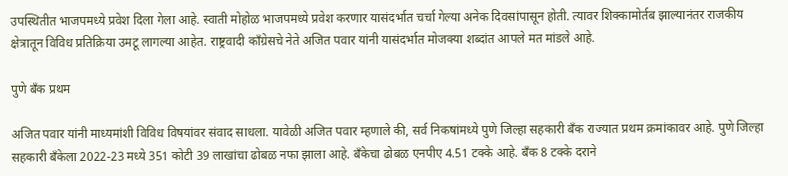उपस्थितीत भाजपमध्ये प्रवेश दिला गेला आहे. स्वाती मोहोळ भाजपमध्ये प्रवेश करणार यासंदर्भात चर्चा गेल्या अनेक दिवसांपासून होती. त्यावर शिक्कामोर्तब झाल्यानंतर राजकीय क्षेत्रातून विविध प्रतिक्रिया उमटू लागल्या आहेत. राष्ट्रवादी काँग्रेसचे नेते अजित पवार यांनी यासंदर्भात मोजक्या शब्दांत आपले मत मांडले आहे.

पुणे बँक प्रथम

अजित पवार यांनी माध्यमांशी विविध विषयांवर संवाद साधला. यावेळी अजित पवार म्हणाले की, सर्व निकषांमध्ये पुणे जिल्हा सहकारी बँक राज्यात प्रथम क्रमांकावर आहे. पुणे जिल्हा सहकारी बँकेला 2022-23 मध्ये 351 कोटी 39 लाखांचा ढोबळ नफा झाला आहे. बँकेचा ढोबळ एनपीए 4.51 टक्के आहे. बँक 8 टक्के दराने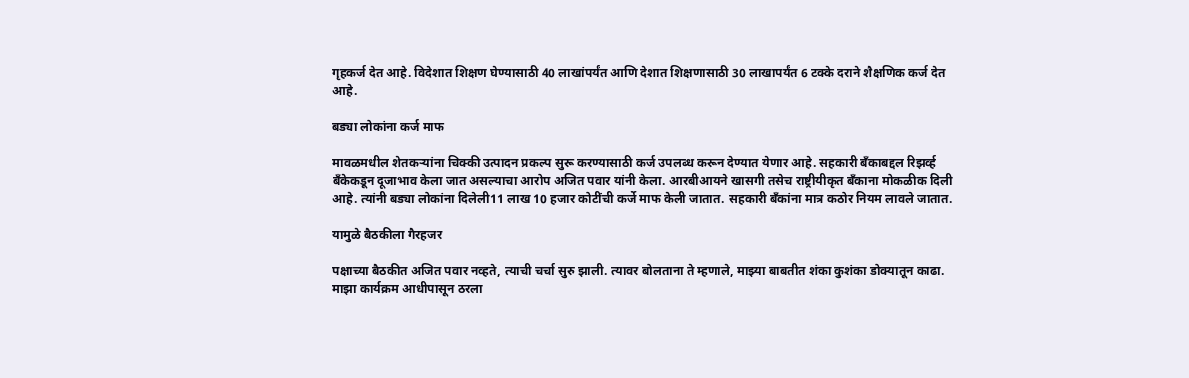गृहकर्ज देत आहे. विदेशात शिक्षण घेण्यासाठी 40 लाखांपर्यंत आणि देशात शिक्षणासाठी 30 लाखापर्यंत 6 टक्के दराने शैक्षणिक कर्ज देत आहे.

बड्या लोकांना कर्ज माफ

मावळमधील शेतकऱ्यांना चिक्की उत्पादन प्रकल्प सुरू करण्यासाठी कर्ज उपलब्ध करून देण्यात येणार आहे. सहकारी बँकाबद्दल रिझर्व्ह बँकेकडून दूजाभाव केला जात असल्याचा आरोप अजित पवार यांनी केला. आरबीआयने खासगी तसेच राष्ट्रीयीकृत बँकाना मोकळीक दिली आहे. त्यांनी बड्या लोकांना दिलेली11 लाख 10 हजार कोटींची कर्जे माफ केली जातात. सहकारी बँकांना मात्र कठोर नियम लावले जातात.

यामुळे बैठकीला गैरहजर

पक्षाच्या बैठकीत अजित पवार नव्हते, त्याची चर्चा सुरु झाली. त्यावर बोलताना ते म्हणाले, माझ्या बाबतीत शंका कुशंका डोक्यातून काढा. माझा कार्यक्रम आधीपासून ठरला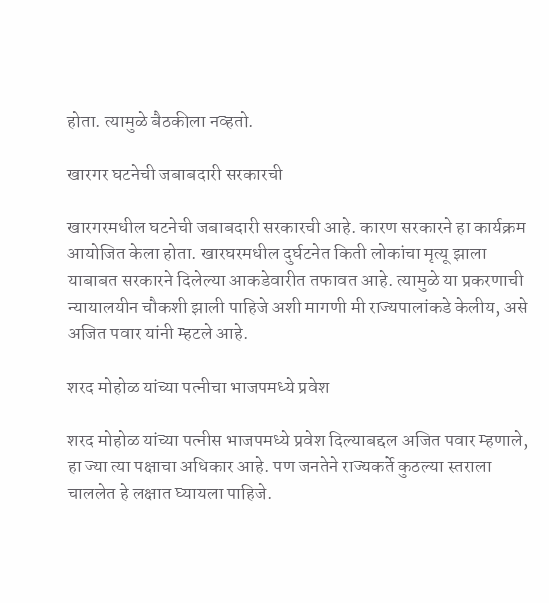होता. त्यामुळे बैठकीला नव्हतो.

खारगर घटनेची जबाबदारी सरकारची

खारगरमधील घटनेची जबाबदारी सरकारची आहे. कारण सरकारने हा कार्यक्रम आयोजित केला होता. खारघरमधील दुर्घटनेत किती लोकांचा मृत्यू झाला याबाबत सरकारने दिलेल्या आकडेवारीत तफावत आहे. त्यामुळे या प्रकरणाची न्यायालयीन चौकशी झाली पाहिजे अशी मागणी मी राज्यपालांकडे केलीय, असे अजित पवार यांनी म्हटले आहे.

शरद मोहोळ यांच्या पत्नीचा भाजपमध्ये प्रवेश

शरद मोहोळ यांच्या पत्नीस भाजपमध्ये प्रवेश दिल्याबद्दल अजित पवार म्हणाले, हा ज्या त्या पक्षाचा अधिकार आहे. पण जनतेने राज्यकर्ते कुठल्या स्तराला चाललेत हे लक्षात घ्यायला पाहिजे.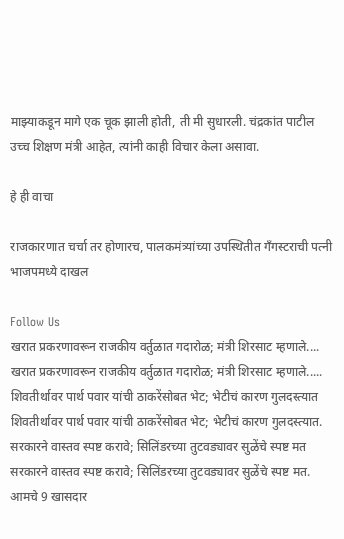माझ्याकडून मागे एक चूक झाली होती, ती मी सुधारली. चंद्रकांत पाटील उच्च शिक्षण मंत्री आहेत, त्यांनी काही विचार केला असावा.

हे ही वाचा

राजकारणात चर्चा तर होणारच, पालकमंत्र्यांच्या उपस्थितीत गँगस्टराची पत्नी भाजपमध्ये दाखल

Follow Us
खरात प्रकरणावरून राजकीय वर्तुळात गदारोळ; मंत्री शिरसाट म्हणाले....
खरात प्रकरणावरून राजकीय वर्तुळात गदारोळ; मंत्री शिरसाट म्हणाले.....
शिवतीर्थावर पार्थ पवार यांची ठाकरेंसोबत भेट; भेटीचं कारण गुलदस्त्यात
शिवतीर्थावर पार्थ पवार यांची ठाकरेंसोबत भेट; भेटीचं कारण गुलदस्त्यात.
सरकारने वास्तव स्पष्ट करावे; सिलिंडरच्या तुटवड्यावर सुळेंचे स्पष्ट मत
सरकारने वास्तव स्पष्ट करावे; सिलिंडरच्या तुटवड्यावर सुळेंचे स्पष्ट मत.
आमचे 9 खासदार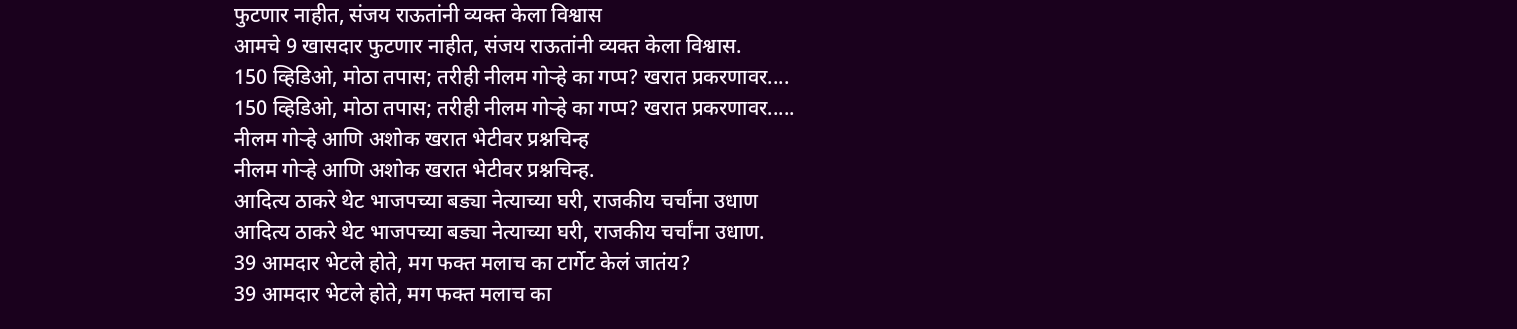फुटणार नाहीत, संजय राऊतांनी व्यक्त केला विश्वास
आमचे 9 खासदार फुटणार नाहीत, संजय राऊतांनी व्यक्त केला विश्वास.
150 व्हिडिओ, मोठा तपास; तरीही नीलम गोऱ्हे का गप्प? खरात प्रकरणावर....
150 व्हिडिओ, मोठा तपास; तरीही नीलम गोऱ्हे का गप्प? खरात प्रकरणावर.....
नीलम गोऱ्हे आणि अशोक खरात भेटीवर प्रश्नचिन्ह
नीलम गोऱ्हे आणि अशोक खरात भेटीवर प्रश्नचिन्ह.
आदित्य ठाकरे थेट भाजपच्या बड्या नेत्याच्या घरी, राजकीय चर्चांना उधाण
आदित्य ठाकरे थेट भाजपच्या बड्या नेत्याच्या घरी, राजकीय चर्चांना उधाण.
39 आमदार भेटले होते, मग फक्त मलाच का टार्गेट केलं जातंय?
39 आमदार भेटले होते, मग फक्त मलाच का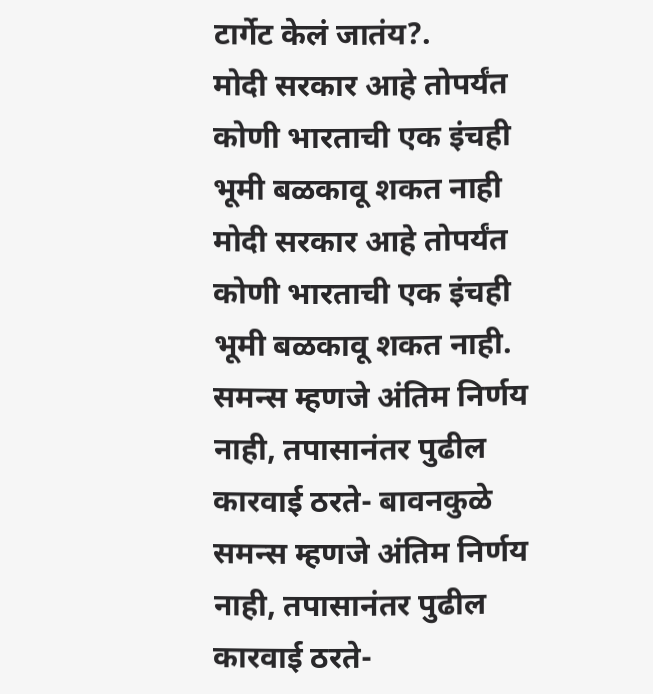टार्गेट केलं जातंय?.
मोदी सरकार आहे तोपर्यंत कोणी भारताची एक इंचही भूमी बळकावू शकत नाही
मोदी सरकार आहे तोपर्यंत कोणी भारताची एक इंचही भूमी बळकावू शकत नाही.
समन्स म्हणजे अंतिम निर्णय नाही, तपासानंतर पुढील कारवाई ठरते- बावनकुळे
समन्स म्हणजे अंतिम निर्णय नाही, तपासानंतर पुढील कारवाई ठरते-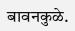बावनकुळे.